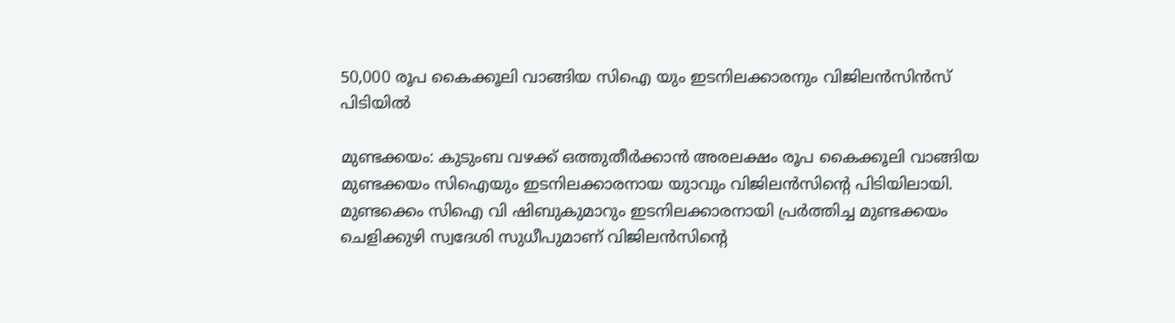50,000 രൂപ കൈക്കൂലി വാങ്ങിയ സിഐ യും ഇടനിലക്കാരനും വിജിലന്‍സിന്‍സ് പിടിയില്‍

മുണ്ടക്കയം: കുടുംബ വഴക്ക് ഒത്തുതീര്‍ക്കാന്‍ അരലക്ഷം രൂപ കൈക്കൂലി വാങ്ങിയ മുണ്ടക്കയം സിഐയും ഇടനിലക്കാരനായ യുാവും വിജിലന്‍സിന്റെ പിടിയിലായി. മുണ്ടക്കെം സിഐ വി ഷിബുകുമാറും ഇടനിലക്കാരനായി പ്രര്‍ത്തിച്ച മുണ്ടക്കയം ചെളിക്കുഴി സ്വദേശി സുധീപുമാണ് വിജിലന്‍സിന്റെ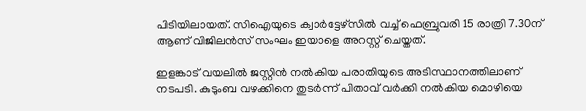പിടിയിലായത്. സിഐയുടെ ക്വാര്‍ട്ടേഴ്‌സില്‍ വച്ച് ഫെബ്രുവരി 15 രാത്രി 7.30ന് ആണ് വിജിലന്‍സ് സംഘം ഇയാളെ അറസ്റ്റ് ‌ചെയ്തത്.

ഇളങ്കാട് വയലില്‍ ജസ്റ്റിന്‍ നല്‍കിയ പരാതിയുടെ അടിസ്ഥാനത്തിലാണ് നടപടി. കുടുംബ വഴക്കിനെ തുടര്‍ന്ന് പിതാവ് വര്‍ക്കി നല്‍കിയ മൊഴിയെ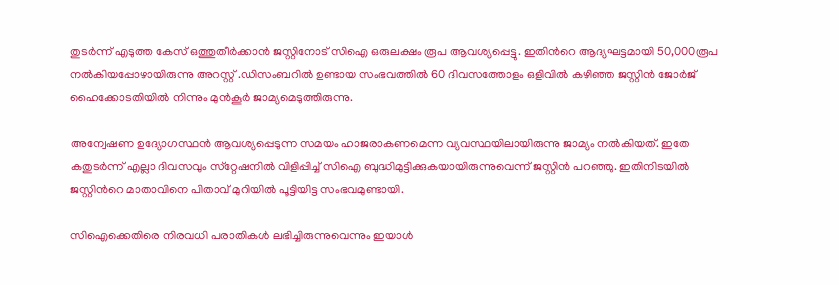തുടര്‍ന്ന് എടുത്ത കേസ് ഒത്തുതീര്‍ക്കാന്‍ ജസ്റ്റിനോട് സിഐ ഒരുലക്ഷം രൂപ ആവശ്യപ്പെട്ടു. ഇതിന്‍റെ ആദ്യഘട്ടമായി 50,000രൂപ നല്‍കിയപ്പോഴായിരുന്നു അറസ്റ്റ് .ഡിസംബറില്‍ ഉണ്ടായ സംഭവത്തില്‍ 60 ദിവസത്തോളം ഒളിവില്‍ കഴിഞ്ഞ ജസ്റ്റിന്‍ ജോര്‍ജ് ഹൈക്കോടതിയില്‍ നിന്നും മുന്‍കൂര്‍ ജാമ്യമെടുത്തിരുന്നു.

അന്വേഷണ ഉദ്യോഗസ്ഥന്‍ ആവശ്യപ്പെടുന്ന സമയം ഹാജരാകണമെന്ന വ്യവസ്ഥയിലായിരുന്നു ജാമ്യം നല്‍കിയത്. ഇതേ കതുടര്‍ന്ന് എല്ലാ ദിവസവും സ്‌റ്റേഷനില്‍ വിളിപ്പിച്ച് സിഐ ബുദ്ധിമുട്ടിക്കുകയായിരുന്നുവെന്ന് ജസ്റ്റിന്‍ പറഞ്ഞു. ഇതിനിടയില്‍ ജസ്റ്റിന്‍റെ മാതാവിനെ പിതാവ് മുറിയില്‍ പൂട്ടിയിട്ട സംഭവമുണ്ടായി.

സിഐക്കെതിരെ നിരവധി പരാതികള്‍ ലഭിച്ചിരുന്നുവെന്നും ഇയാള്‍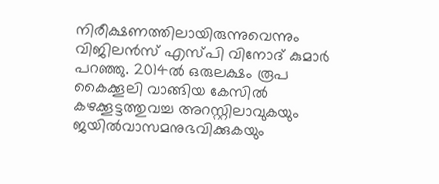നിരീക്ഷണത്തിലായിരുന്നുവെന്നും വിജിലന്‍സ് എസ്പി വിനോദ് കുമാര്‍ പറഞ്ഞു. 2014ല്‍ ഒരുലക്ഷം രൂപ കൈക്കൂലി വാങ്ങിയ കേസില്‍ കഴക്കൂട്ടത്തുവച്ച അറസ്റ്റിലാവുകയും ജയില്‍വാസമനുഭവിക്കുകയും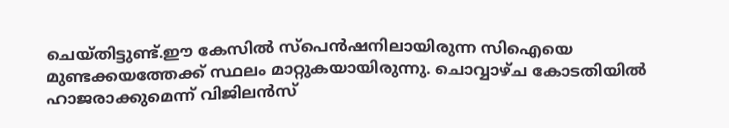ചെയ്തിട്ടുണ്ട്.ഈ കേസില്‍ സ്‌പെന്‍ഷനിലായിരുന്ന സിഐയെ മുണ്ടക്കയത്തേക്ക് സ്ഥലം മാറ്റുകയായിരുന്നു. ചൊവ്വാഴ്ച കോടതിയില്‍ ഹാജരാക്കുമെന്ന് വിജിലന്‍സ്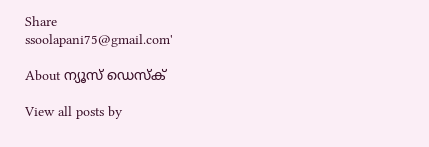Share
ssoolapani75@gmail.com'

About ന്യൂസ് ഡെസ്ക്

View all posts by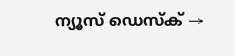ന്യൂസ് ഡെസ്ക് →